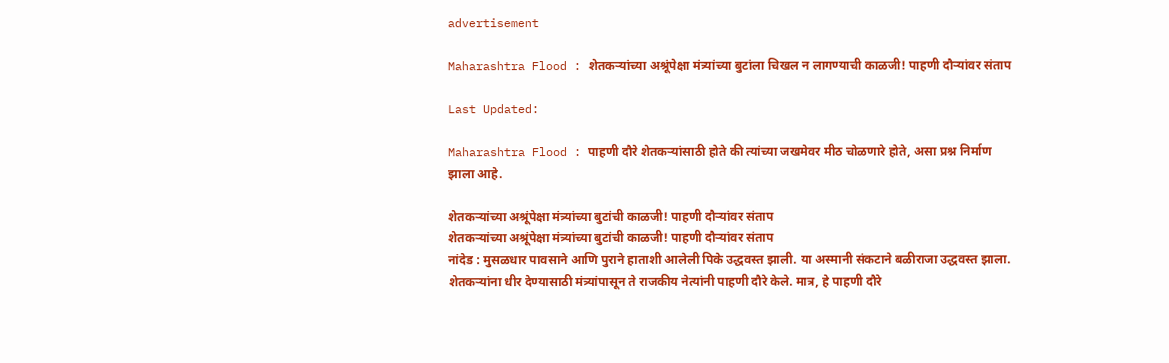advertisement

Maharashtra Flood : शेतकऱ्यांच्या अश्रूंपेक्षा मंत्र्यांच्या बुटांला चिखल न लागण्याची काळजी! पाहणी दौऱ्यांवर संताप

Last Updated:

Maharashtra Flood : पाहणी दौरे शेतकऱ्यांसाठी होते की त्यांच्या जखमेवर मीठ चोळणारे होते, असा प्रश्न निर्माण झाला आहे.

शेतकऱ्यांच्या अश्रूंपेक्षा मंत्र्यांच्या बुटांची काळजी! पाहणी दौऱ्यांवर संताप
शेतकऱ्यांच्या अश्रूंपेक्षा मंत्र्यांच्या बुटांची काळजी! पाहणी दौऱ्यांवर संताप
नांदेड : मुसळधार पावसाने आणि पुराने हाताशी आलेली पिके उद्धवस्त झाली. या अस्मानी संकटाने बळीराजा उद्धवस्त झाला. शेतकऱ्यांना धीर देण्यासाठी मंत्र्यांपासून ते राजकीय नेत्यांनी पाहणी दौरे केले. मात्र, हे पाहणी दौरे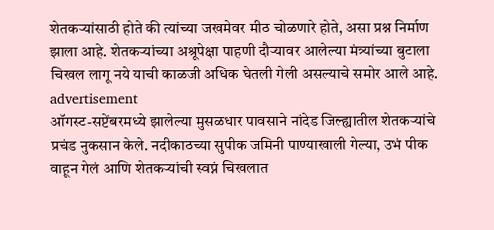शेतकऱ्यांसाठी होते की त्यांच्या जखमेवर मीठ चोळणारे होते, असा प्रश्न निर्माण झाला आहे. शेतकऱ्यांच्या अश्रूपेक्षा पाहणी दौऱ्यावर आलेल्या मंत्र्यांच्या बुटाला चिखल लागू नये याची काळजी अधिक घेतली गेली असल्याचे समोर आले आहे.
advertisement
ऑगस्ट-सप्टेंबरमध्ये झालेल्या मुसळधार पावसाने नांदेड जिल्ह्यातील शेतकऱ्यांचे प्रचंड नुकसान केले. नदीकाठच्या सुपीक जमिनी पाण्याखाली गेल्या, उभं पीक वाहून गेलं आणि शेतकऱ्यांची स्वप्नं चिखलात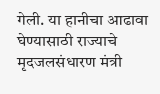गेली. या हानीचा आढावा घेण्यासाठी राज्याचे मृदजलसंधारण मंत्री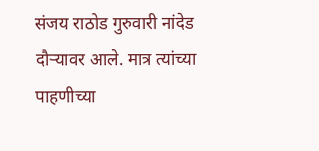संजय राठोड गुरुवारी नांदेड दौऱ्यावर आले. मात्र त्यांच्या पाहणीच्या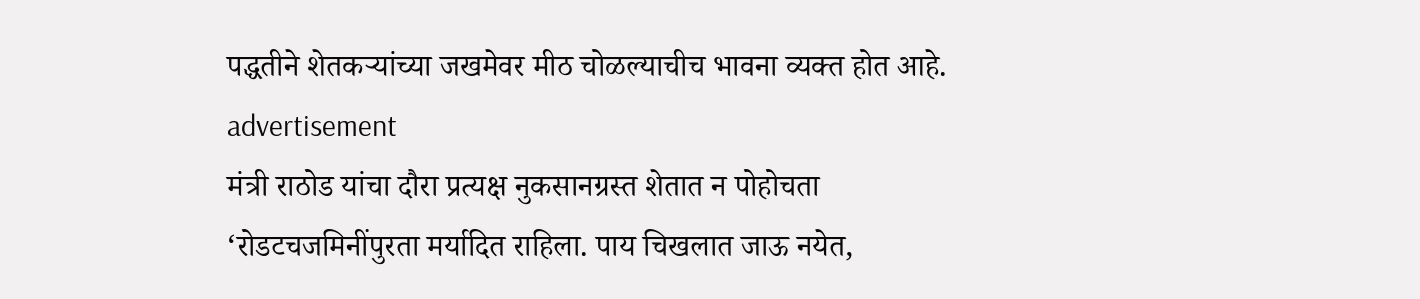पद्धतीने शेतकऱ्यांच्या जखमेवर मीठ चोळल्याचीच भावना व्यक्त होत आहे.
advertisement
मंत्री राठोड यांचा दौरा प्रत्यक्ष नुकसानग्रस्त शेतात न पोहोचता ‘रोडटचजमिनींपुरता मर्यादित राहिला. पाय चिखलात जाऊ नयेत,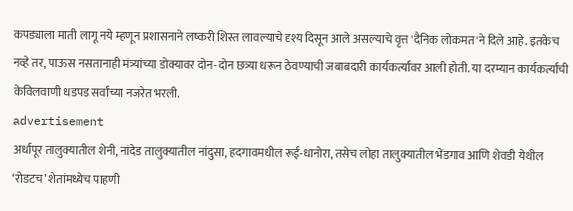कपड्याला माती लागू नये म्हणून प्रशासनाने लष्करी शिस्त लावल्याचे दृश्य दिसून आले असल्याचे वृत्त 'दैनिक लोकमत'ने दिले आहे. इतकेच नव्हे तर, पाऊस नसतानाही मंत्र्यांच्या डोक्यावर दोन-दोन छत्र्या धरून ठेवण्याची जबाबदारी कार्यकर्त्यांवर आली होती. या दरम्यान कार्यकर्त्यांची केविलवाणी धडपड सर्वांच्या नजरेत भरली.
advertisement
अर्धापूर तालुक्यातील शेनी, नांदेड तालुक्यातील नांदुसा, हदगावमधील रूई-धानोरा, तसेच लोहा तालुक्यातील भेंडगाव आणि शेवडी येथील ‘रोडटच’ शेतांमध्येच पाहणी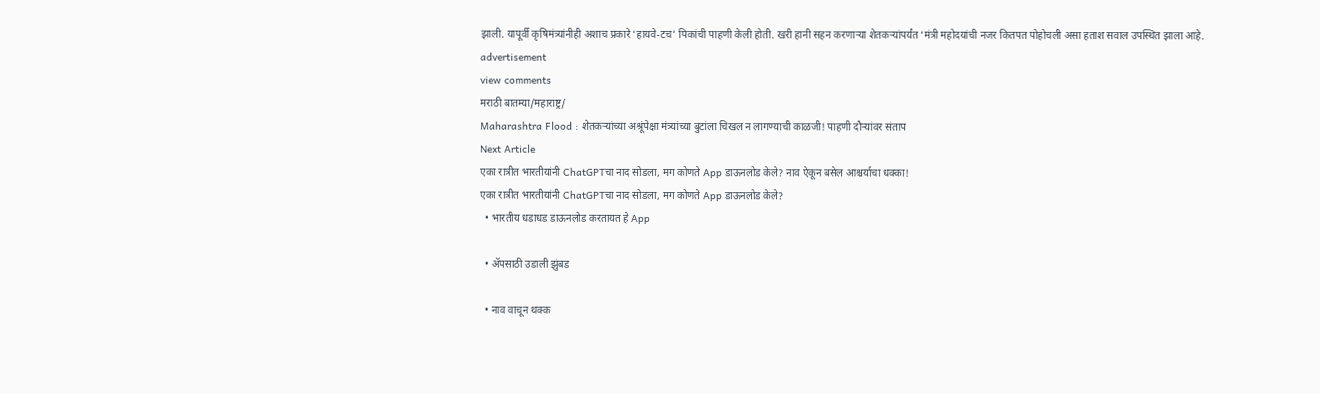झाली. यापूर्वी कृषिमंत्र्यांनीही अशाच प्रकारे ‘हायवे-टच’ पिकांची पाहणी केली होती. खरी हानी सहन करणाऱ्या शेतकऱ्यांपर्यंत ‘मंत्री महोदयांची नजर कितपत पोहोचली असा हताश सवाल उपस्थित झाला आहे.
advertisement
view comments
मराठी बातम्या/महाराष्ट्र/
Maharashtra Flood : शेतकऱ्यांच्या अश्रूंपेक्षा मंत्र्यांच्या बुटांला चिखल न लागण्याची काळजी! पाहणी दौऱ्यांवर संताप
Next Article
एका रात्रीत भारतीयांनी ChatGPTचा नाद सोडला, मग कोणते App डाऊनलोड केले? नाव ऐकून बसेल आश्चर्याचा धक्का!
एका रात्रीत भारतीयांनी ChatGPTचा नाद सोडला, मग कोणते App डाऊनलोड केले?
  • भारतीय धडाधड डाऊनलोड करतायत हे App

  • ॲपसाठी उडाली झुंबड

  • नाव वाचून थक्क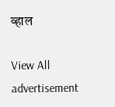व्हाल

View All
advertisement